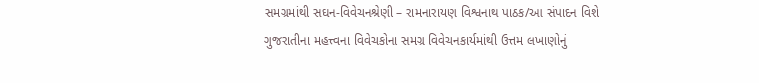સમગ્રમાંથી સઘન-વિવેચનશ્રેણી – રામનારાયણ વિશ્વનાથ પાઠક/આ સંપાદન વિશે
ગુજરાતીના મહત્ત્વના વિવેચકોના સમગ્ર વિવેચનકાર્યમાંથી ઉત્તમ લખાણોનું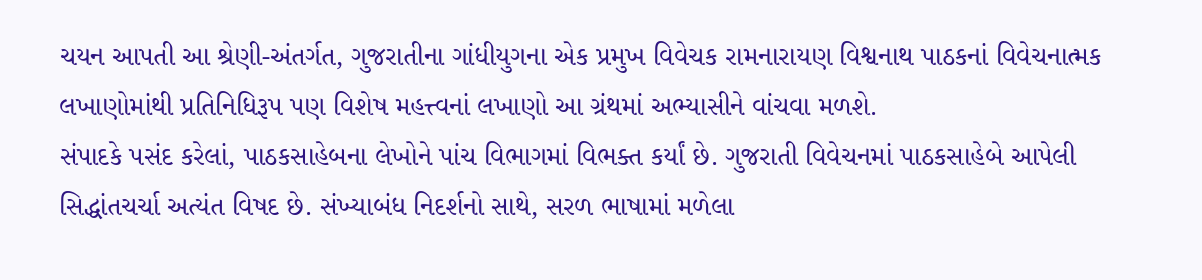ચયન આપતી આ શ્રેણી-અંતર્ગત, ગુજરાતીના ગાંધીયુગના એક પ્રમુખ વિવેચક રામનારાયણ વિશ્વનાથ પાઠકનાં વિવેચનાત્મક લખાણોમાંથી પ્રતિનિધિરૂપ પણ વિશેષ મહત્ત્વનાં લખાણો આ ગ્રંથમાં અભ્યાસીને વાંચવા મળશે.
સંપાદકે પસંદ કરેલાં, પાઠકસાહેબના લેખોને પાંચ વિભાગમાં વિભક્ત કર્યાં છે. ગુજરાતી વિવેચનમાં પાઠકસાહેબે આપેલી સિદ્ધાંતચર્ચા અત્યંત વિષદ છે. સંખ્યાબંધ નિદર્શનો સાથે, સરળ ભાષામાં મળેલા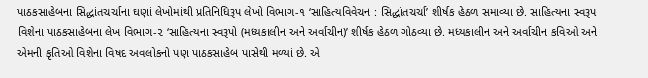પાઠકસાહેબના સિદ્ધાંતચર્ચાના ઘણાં લેખોમાંથી પ્રતિનિધિરૂપ લેખો વિભાગ-૧ ‘સાહિત્યવિવેચન : સિદ્ધાંતચર્ચા’ શીર્ષક હેઠળ સમાવ્યા છે. સાહિત્યના સ્વરૂપ વિશેના પાઠકસાહેબના લેખ વિભાગ-૨ ‘સાહિત્યના સ્વરૂપો (મધ્યકાલીન અને અર્વાચીન)’ શીર્ષક હેઠળ ગોઠવ્યા છે. મધ્યકાલીન અને અર્વાચીન કવિઓ અને એમની કૃતિઓ વિશેના વિષદ અવલોકનો પણ પાઠકસાહેબ પાસેથી મળ્યાં છે. એ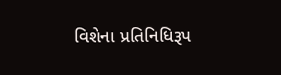વિશેના પ્રતિનિધિરૂપ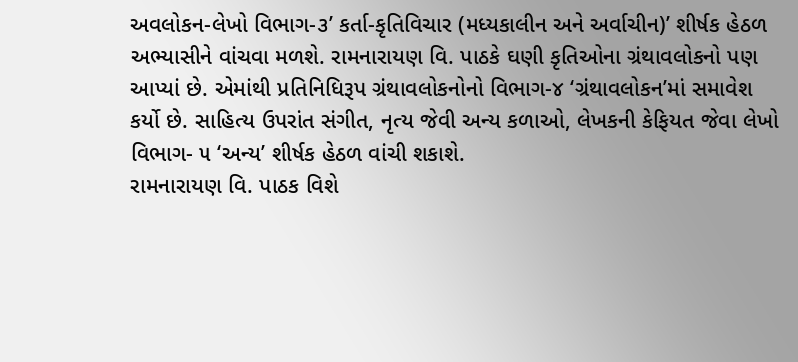અવલોકન-લેખો વિભાગ-૩’ કર્તા-કૃતિવિચાર (મધ્યકાલીન અને અર્વાચીન)’ શીર્ષક હેઠળ અભ્યાસીને વાંચવા મળશે. રામનારાયણ વિ. પાઠકે ઘણી કૃતિઓના ગ્રંથાવલોકનો પણ આપ્યાં છે. એમાંથી પ્રતિનિધિરૂપ ગ્રંથાવલોકનોનો વિભાગ-૪ ‘ગ્રંથાવલોકન’માં સમાવેશ કર્યો છે. સાહિત્ય ઉપરાંત સંગીત, નૃત્ય જેવી અન્ય કળાઓ, લેખકની કેફિયત જેવા લેખો વિભાગ- ૫ ‘અન્ય’ શીર્ષક હેઠળ વાંચી શકાશે.
રામનારાયણ વિ. પાઠક વિશે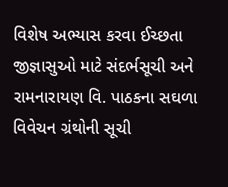વિશેષ અભ્યાસ કરવા ઈચ્છતા જીજ્ઞાસુઓ માટે સંદર્ભસૂચી અને રામનારાયણ વિ. પાઠકના સઘળા વિવેચન ગ્રંથોની સૂચી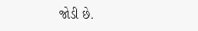જોડી છે.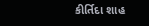કીર્તિદા શાહ